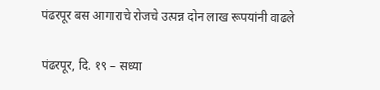पंढरपूर बस आगाराचे रोजचे उत्पन्न दोन लाख रूपयांनी वाढले

पंढरपूर, दि. १९ – सध्या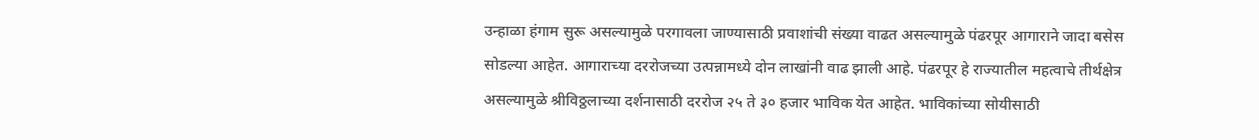उन्हाळा हंगाम सुरू असल्यामुळे परगावला जाण्यासाठी प्रवाशांची संख्या वाढत असल्यामुळे पंढरपूर आगाराने जादा बसेस सोडल्या आहेत. आगाराच्या दररोजच्या उत्पन्नामध्ये दोन लाखांनी वाढ झाली आहे. पंढरपूर हे राज्यातील महत्वाचे तीर्थक्षेत्र असल्यामुळे श्रीविठ्ठलाच्या दर्शनासाठी दररोज २५ ते ३० हजार भाविक येत आहेत. भाविकांच्या सोयीसाठी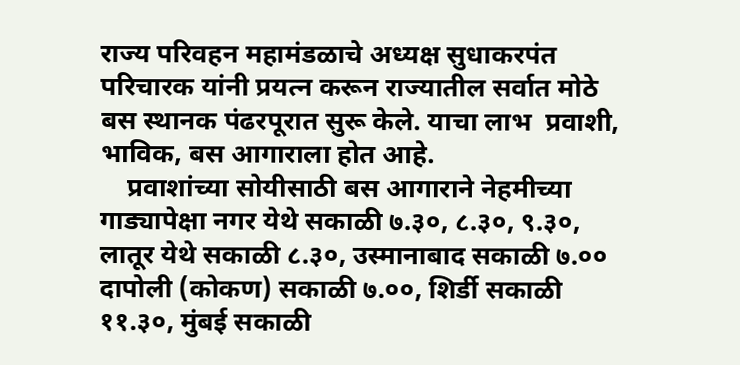राज्य परिवहन महामंडळाचे अध्यक्ष सुधाकरपंत परिचारक यांनी प्रयत्न करून राज्यातील सर्वात मोठे बस स्थानक पंढरपूरात सुरू केले. याचा लाभ  प्रवाशी, भाविक, बस आगाराला होत आहे.
    प्रवाशांच्या सोयीसाठी बस आगाराने नेहमीच्या गाड्यापेक्षा नगर येथे सकाळी ७.३०, ८.३०, ९.३०, लातूर येथे सकाळी ८.३०, उस्मानाबाद सकाळी ७.०० दापोली (कोकण) सकाळी ७.००, शिर्डी सकाळी ११.३०, मुंबई सकाळी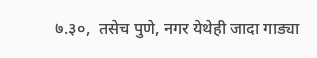७.३०,  तसेच पुणे, नगर येथेही जादा गाड्या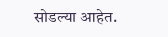सोडल्या आहेत.